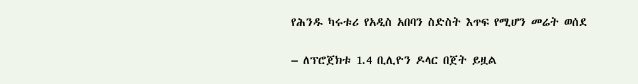የሕንዱ ካሩቱሪ የአዲስ አበባን ስድስት እጥፍ የሚሆን መሬት ወሰደ

– ለፕሮጀክቱ 1.4 ቢሊዮን ዶላር በጀት ይዟል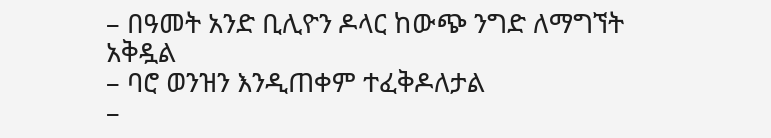– በዓመት አንድ ቢሊዮን ዶላር ከውጭ ንግድ ለማግኘት አቅዷል
– ባሮ ወንዝን እንዲጠቀም ተፈቅዶለታል
–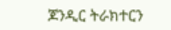ጆንዲር ትራክተርን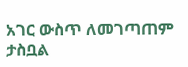አገር ውስጥ ለመገጣጠም ታስቧል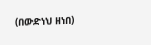(በውድነህ ዘነበ)